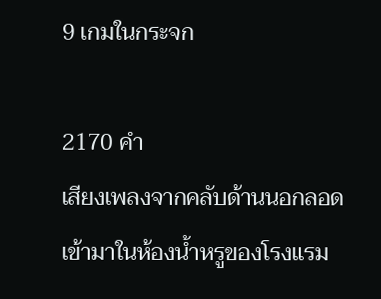9 เกมในกระจก

2170 คำ
เสียงเพลงจากคลับด้านนอกลอดเข้ามาในห้องน้ำหรูของโรงแรม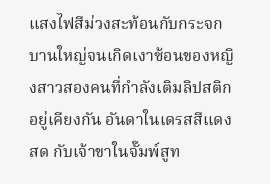แสงไฟสีม่วงสะท้อนกับกระจกบานใหญ่จนเกิดเงาซ้อนของหญิงสาวสองคนที่กำลังเติมลิปสติกอยู่เคียงกัน อันดาในเดรสสีแดงสด กับเจ้าขาในจั๊มพ์สูท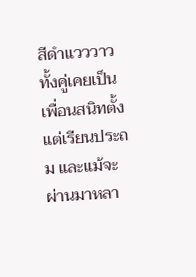สีดำแวววาว ทั้งคู่เคยเป็นเพื่อนสนิทตั้งแต่เรียนประถม และแม้จะผ่านมาหลา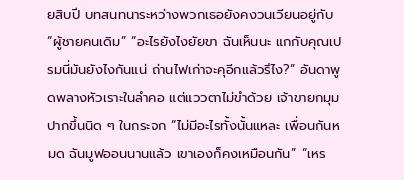ยสิบปี บทสนทนาระหว่างพวกเธอยังคงวนเวียนอยู่กับ “ผู้ชายคนเดิม” “อะไรยังไงยัยขา ฉันเห็นนะ แกกับคุณเปรมนี่มันยังไงกันแน่ ถ่านไฟเก่าจะคุอีกแล้วรึไง?” อันดาพูดพลางหัวเราะในลำคอ แต่แววตาไม่ขำด้วย เจ้าขายกมุมปากขึ้นนิด ๆ ในกระจก “ไม่มีอะไรทั้งนั้นแหละ เพื่อนกันหมด ฉันมูฟออนนานแล้ว เขาเองก็คงเหมือนกัน” “เหร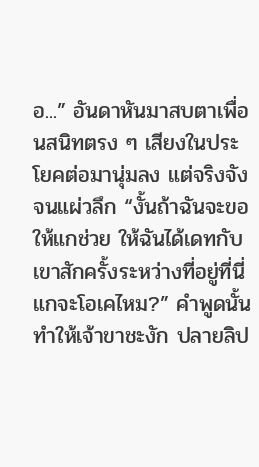อ...” อันดาหันมาสบตาเพื่อนสนิทตรง ๆ เสียงในประโยคต่อมานุ่มลง แต่จริงจังจนแผ่วลึก “งั้นถ้าฉันจะขอให้แกช่วย ให้ฉันได้เดทกับเขาสักครั้งระหว่างที่อยู่ที่นี่ แกจะโอเคไหม?” คำพูดนั้นทำให้เจ้าขาชะงัก ปลายลิป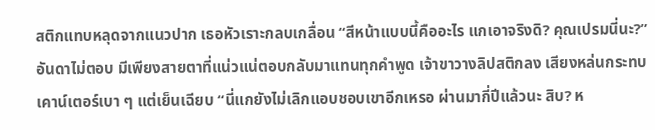สติกแทบหลุดจากแนวปาก เธอหัวเราะกลบเกลื่อน “สีหน้าแบบนี้คืออะไร แกเอาจริงดิ? คุณเปรมนี่นะ?” อันดาไม่ตอบ มีเพียงสายตาที่แน่วแน่ตอบกลับมาแทนทุกคำพูด เจ้าขาวางลิปสติกลง เสียงหล่นกระทบเคาน์เตอร์เบา ๆ แต่เย็นเฉียบ “นี่แกยังไม่เลิกแอบชอบเขาอีกเหรอ ผ่านมากี่ปีแล้วนะ สิบ? ห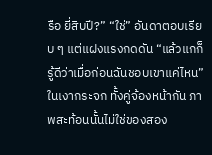รือ ยี่สิบปี?” “ใช่” อันดาตอบเรียบ ๆ แต่แฝงแรงกดดัน “แล้วแกก็รู้ดีว่าเมื่อก่อนฉันชอบเขาแค่ไหน” ในเงากระจก ทั้งคู่จ้องหน้ากัน ภาพสะท้อนนั้นไม่ใช่ของสอง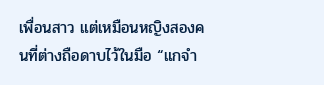เพื่อนสาว แต่เหมือนหญิงสองคนที่ต่างถือดาบไว้ในมือ “แกจำ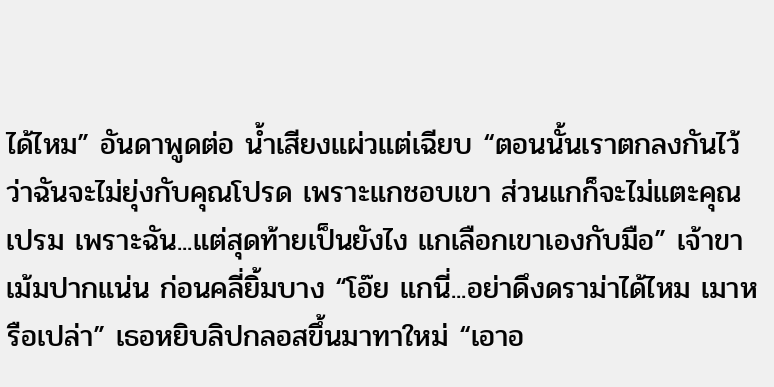ได้ไหม” อันดาพูดต่อ น้ำเสียงแผ่วแต่เฉียบ “ตอนนั้นเราตกลงกันไว้ ว่าฉันจะไม่ยุ่งกับคุณโปรด เพราะแกชอบเขา ส่วนแกก็จะไม่แตะคุณเปรม เพราะฉัน...แต่สุดท้ายเป็นยังไง แกเลือกเขาเองกับมือ” เจ้าขาเม้มปากแน่น ก่อนคลี่ยิ้มบาง “โอ๊ย แกนี่...อย่าดึงดราม่าได้ไหม เมาหรือเปล่า” เธอหยิบลิปกลอสขึ้นมาทาใหม่ “เอาอ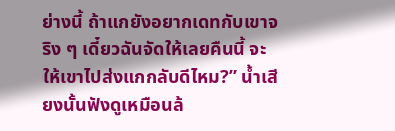ย่างนี้ ถ้าแกยังอยากเดทกับเขาจริง ๆ เดี๋ยวฉันจัดให้เลยคืนนี้ จะให้เขาไปส่งแกกลับดีไหม?” น้ำเสียงนั้นฟังดูเหมือนล้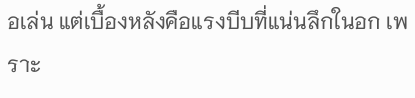อเล่น แต่เบื้องหลังคือแรงบีบที่แน่นลึกในอก เพราะ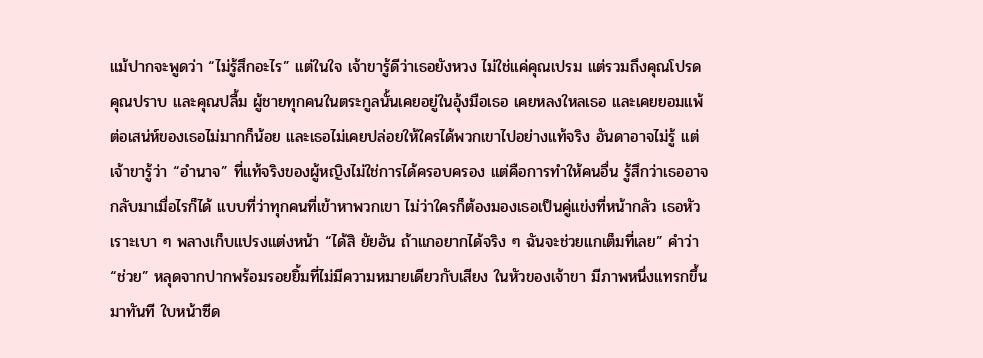แม้ปากจะพูดว่า “ไม่รู้สึกอะไร” แต่ในใจ เจ้าขารู้ดีว่าเธอยังหวง ไม่ใช่แค่คุณเปรม แต่รวมถึงคุณโปรด คุณปราบ และคุณปลื้ม ผู้ชายทุกคนในตระกูลนั้นเคยอยู่ในอุ้งมือเธอ เคยหลงใหลเธอ และเคยยอมแพ้ต่อเสน่ห์ของเธอไม่มากก็น้อย และเธอไม่เคยปล่อยให้ใครได้พวกเขาไปอย่างแท้จริง อันดาอาจไม่รู้ แต่เจ้าขารู้ว่า “อำนาจ” ที่แท้จริงของผู้หญิงไม่ใช่การได้ครอบครอง แต่คือการทำให้คนอื่น รู้สึกว่าเธออาจกลับมาเมื่อไรก็ได้ แบบที่ว่าทุกคนที่เข้าหาพวกเขา ไม่ว่าใครก็ต้องมองเธอเป็นคู่แข่งที่หน้ากลัว เธอหัวเราะเบา ๆ พลางเก็บแปรงแต่งหน้า “ได้สิ ยัยอัน ถ้าแกอยากได้จริง ๆ ฉันจะช่วยแกเต็มที่เลย” คำว่า “ช่วย” หลุดจากปากพร้อมรอยยิ้มที่ไม่มีความหมายเดียวกับเสียง ในหัวของเจ้าขา มีภาพหนึ่งแทรกขึ้นมาทันที ใบหน้าซีด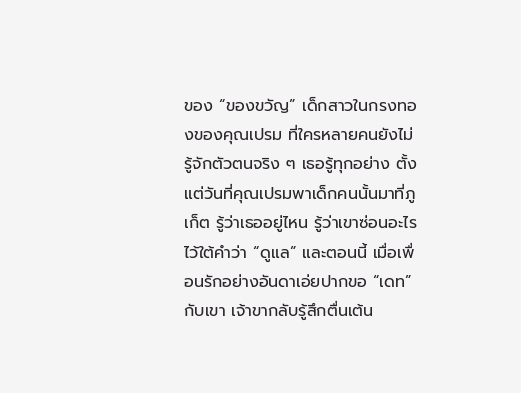ของ “ของขวัญ” เด็กสาวในกรงทองของคุณเปรม ที่ใครหลายคนยังไม่รู้จักตัวตนจริง ๆ เธอรู้ทุกอย่าง ตั้งแต่วันที่คุณเปรมพาเด็กคนนั้นมาที่ภูเก็ต รู้ว่าเธออยู่ไหน รู้ว่าเขาซ่อนอะไรไว้ใต้คำว่า “ดูแล” และตอนนี้ เมื่อเพื่อนรักอย่างอันดาเอ่ยปากขอ “เดท” กับเขา เจ้าขากลับรู้สึกตื่นเต้น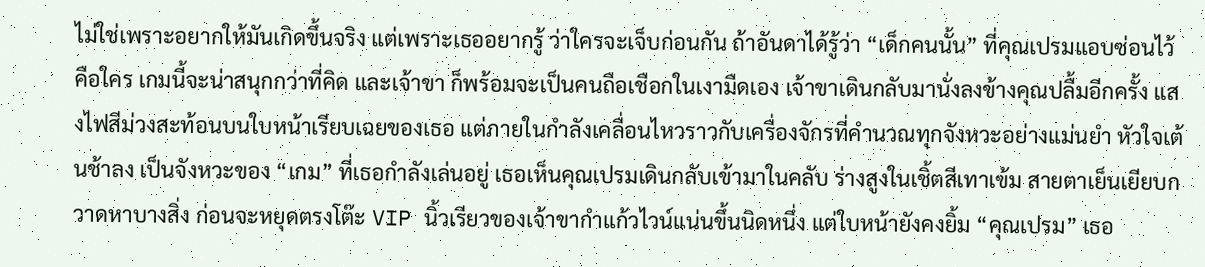ไม่ใช่เพราะอยากให้มันเกิดขึ้นจริง แต่เพราะเธออยากรู้ ว่าใครจะเจ็บก่อนกัน ถ้าอันดาได้รู้ว่า “เด็กคนนั้น” ที่คุณเปรมแอบซ่อนไว้ คือใคร เกมนี้จะน่าสนุกกว่าที่คิด และเจ้าขา ก็พร้อมจะเป็นคนถือเชือกในเงามืดเอง เจ้าขาเดินกลับมานั่งลงข้างคุณปลื้มอีกครั้ง แสงไฟสีม่วงสะท้อนบนใบหน้าเรียบเฉยของเธอ แต่ภายในกำลังเคลื่อนไหวราวกับเครื่องจักรที่คำนวณทุกจังหวะอย่างแม่นยำ หัวใจเต้นช้าลง เป็นจังหวะของ “เกม” ที่เธอกำลังเล่นอยู่ เธอเห็นคุณเปรมเดินกลับเข้ามาในคลับ ร่างสูงในเชิ้ตสีเทาเข้ม สายตาเย็นเยียบกวาดหาบางสิ่ง ก่อนจะหยุดตรงโต๊ะ VIP นิ้วเรียวของเจ้าขากำแก้วไวน์แน่นขึ้นนิดหนึ่ง แต่ใบหน้ายังคงยิ้ม “คุณเปรม” เธอ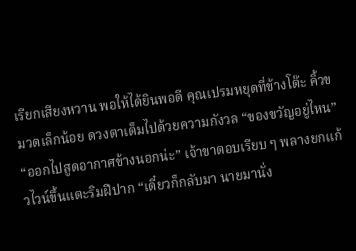เรียกเสียงหวาน พอให้ได้ยินพอดี คุณเปรมหยุดที่ข้างโต๊ะ คิ้วขมวดเล็กน้อย ดวงตาเต็มไปด้วยความกังวล “ของขวัญอยู่ไหน” “ออกไปสูดอากาศข้างนอกน่ะ” เจ้าขาตอบเรียบ ๆ พลางยกแก้วไวน์ขึ้นแตะริมฝีปาก “เดี๋ยวก็กลับมา นายมานั่ง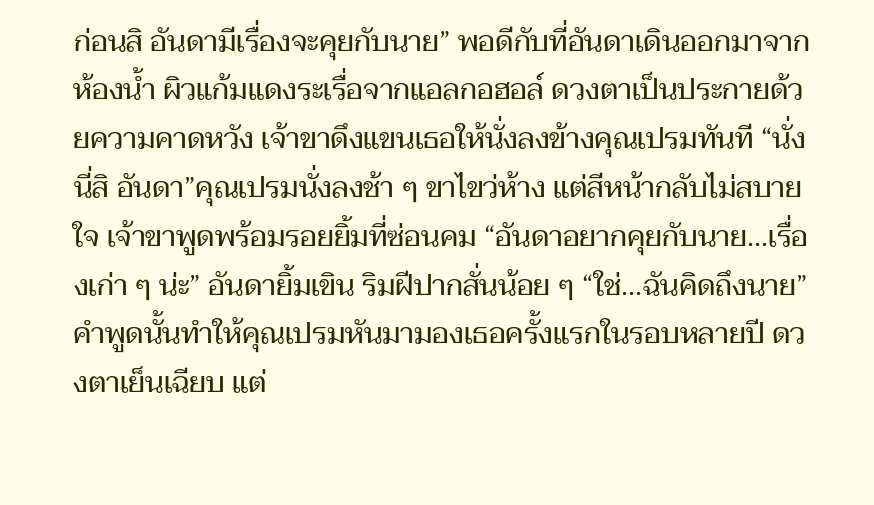ก่อนสิ อันดามีเรื่องจะคุยกับนาย” พอดีกับที่อันดาเดินออกมาจากห้องน้ำ ผิวแก้มแดงระเรื่อจากแอลกอฮอล์ ดวงตาเป็นประกายด้วยความคาดหวัง เจ้าขาดึงแขนเธอให้นั่งลงข้างคุณเปรมทันที “นั่งนี่สิ อันดา”คุณเปรมนั่งลงช้า ๆ ขาไขว่ห้าง แต่สีหน้ากลับไม่สบายใจ เจ้าขาพูดพร้อมรอยยิ้มที่ซ่อนคม “อันดาอยากคุยกับนาย...เรื่องเก่า ๆ น่ะ” อันดายิ้มเขิน ริมฝีปากสั่นน้อย ๆ “ใช่...ฉันคิดถึงนาย” คำพูดนั้นทำให้คุณเปรมหันมามองเธอครั้งแรกในรอบหลายปี ดวงตาเย็นเฉียบ แต่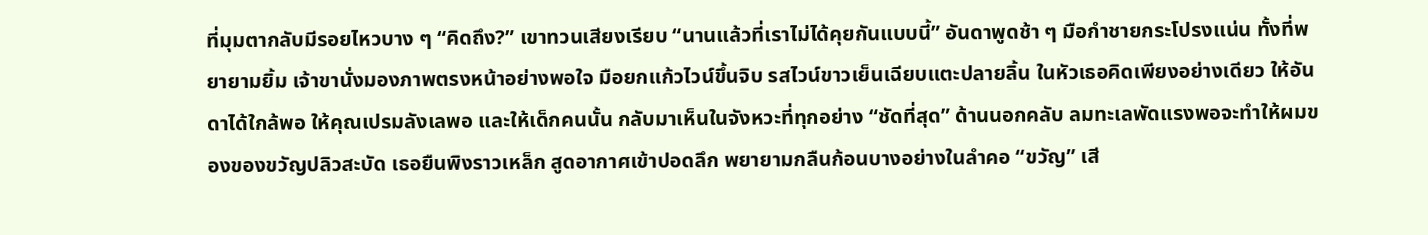ที่มุมตากลับมีรอยไหวบาง ๆ “คิดถึง?” เขาทวนเสียงเรียบ “นานแล้วที่เราไม่ได้คุยกันแบบนี้” อันดาพูดช้า ๆ มือกำชายกระโปรงแน่น ทั้งที่พยายามยิ้ม เจ้าขานั่งมองภาพตรงหน้าอย่างพอใจ มือยกแก้วไวน์ขึ้นจิบ รสไวน์ขาวเย็นเฉียบแตะปลายลิ้น ในหัวเธอคิดเพียงอย่างเดียว ให้อันดาได้ใกล้พอ ให้คุณเปรมลังเลพอ และให้เด็กคนนั้น กลับมาเห็นในจังหวะที่ทุกอย่าง “ชัดที่สุด” ด้านนอกคลับ ลมทะเลพัดแรงพอจะทำให้ผมของของขวัญปลิวสะบัด เธอยืนพิงราวเหล็ก สูดอากาศเข้าปอดลึก พยายามกลืนก้อนบางอย่างในลำคอ “ขวัญ” เสี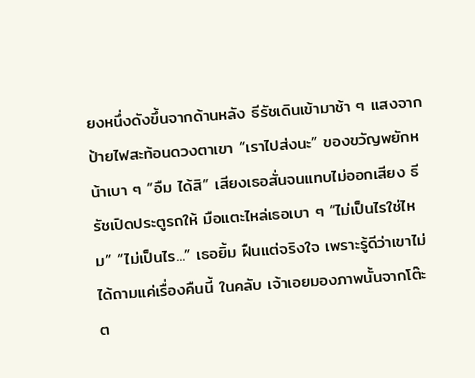ยงหนึ่งดังขึ้นจากด้านหลัง ธีรัชเดินเข้ามาช้า ๆ แสงจากป้ายไฟสะท้อนดวงตาเขา “เราไปส่งนะ” ของขวัญพยักหน้าเบา ๆ “อืม ได้สิ” เสียงเธอสั่นจนแทบไม่ออกเสียง ธีรัชเปิดประตูรถให้ มือแตะไหล่เธอเบา ๆ “ไม่เป็นไรใช่ไหม” “ไม่เป็นไร...” เธอยิ้ม ฝืนแต่จริงใจ เพราะรู้ดีว่าเขาไม่ได้ถามแค่เรื่องคืนนี้ ในคลับ เจ้าเอยมองภาพนั้นจากโต๊ะต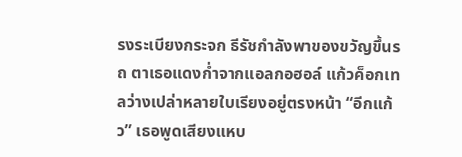รงระเบียงกระจก ธีรัชกำลังพาของขวัญขึ้นรถ ตาเธอแดงก่ำจากแอลกอฮอล์ แก้วค็อกเทลว่างเปล่าหลายใบเรียงอยู่ตรงหน้า “อีกแก้ว” เธอพูดเสียงแหบ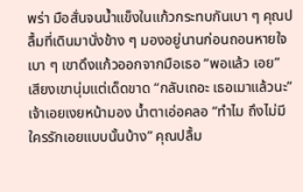พร่า มือสั่นจนน้ำแข็งในแก้วกระทบกันเบา ๆ คุณปลื้มที่เดินมานั่งข้าง ๆ มองอยู่นานก่อนถอนหายใจเบา ๆ เขาดึงแก้วออกจากมือเธอ “พอแล้ว เอย” เสียงเขานุ่มแต่เด็ดขาด “กลับเถอะ เธอเมาแล้วนะ” เจ้าเอยเงยหน้ามอง น้ำตาเอ่อคลอ “ทำไม ถึงไม่มีใครรักเอยแบบนั้นบ้าง” คุณปลื้ม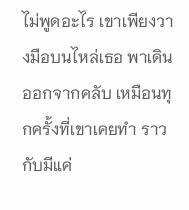ไม่พูดอะไร เขาเพียงวางมือบนไหล่เธอ พาเดินออกจากคลับ เหมือนทุกครั้งที่เขาเคยทำ ราวกับมีแค่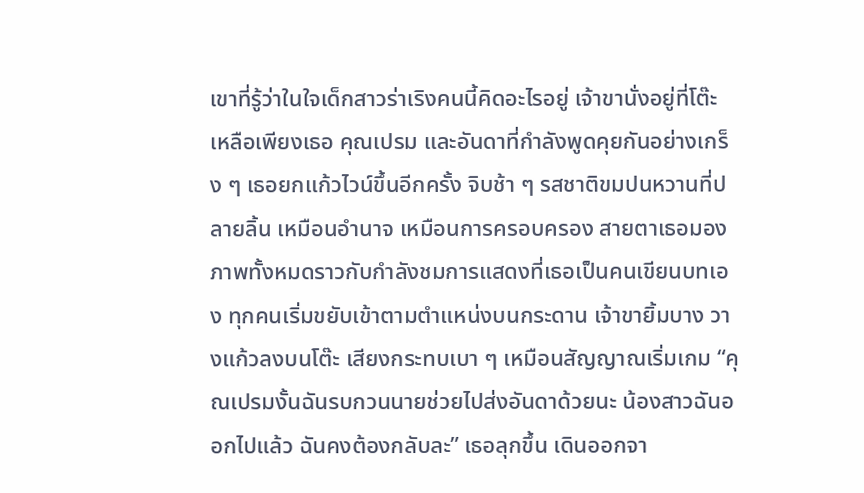เขาที่รู้ว่าในใจเด็กสาวร่าเริงคนนี้คิดอะไรอยู่ เจ้าขานั่งอยู่ที่โต๊ะ เหลือเพียงเธอ คุณเปรม และอันดาที่กำลังพูดคุยกันอย่างเกร็ง ๆ เธอยกแก้วไวน์ขึ้นอีกครั้ง จิบช้า ๆ รสชาติขมปนหวานที่ปลายลิ้น เหมือนอำนาจ เหมือนการครอบครอง สายตาเธอมองภาพทั้งหมดราวกับกำลังชมการแสดงที่เธอเป็นคนเขียนบทเอง ทุกคนเริ่มขยับเข้าตามตำแหน่งบนกระดาน เจ้าขายิ้มบาง วางแก้วลงบนโต๊ะ เสียงกระทบเบา ๆ เหมือนสัญญาณเริ่มเกม “คุณเปรมงั้นฉันรบกวนนายช่วยไปส่งอันดาด้วยนะ น้องสาวฉันออกไปแล้ว ฉันคงต้องกลับละ” เธอลุกขึ้น เดินออกจา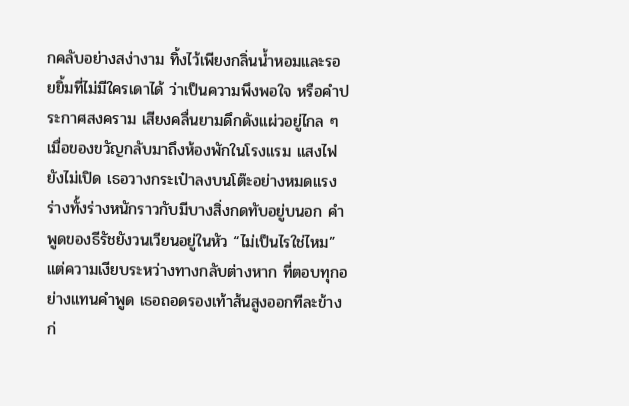กคลับอย่างสง่างาม ทิ้งไว้เพียงกลิ่นน้ำหอมและรอยยิ้มที่ไม่มีใครเดาได้ ว่าเป็นความพึงพอใจ หรือคำประกาศสงคราม เสียงคลื่นยามดึกดังแผ่วอยู่ไกล ๆ เมื่อของขวัญกลับมาถึงห้องพักในโรงแรม แสงไฟยังไม่เปิด เธอวางกระเป๋าลงบนโต๊ะอย่างหมดแรง ร่างทั้งร่างหนักราวกับมีบางสิ่งกดทับอยู่บนอก คำพูดของธีรัชยังวนเวียนอยู่ในหัว “ไม่เป็นไรใช่ไหม” แต่ความเงียบระหว่างทางกลับต่างหาก ที่ตอบทุกอย่างแทนคำพูด เธอถอดรองเท้าส้นสูงออกทีละข้าง ก่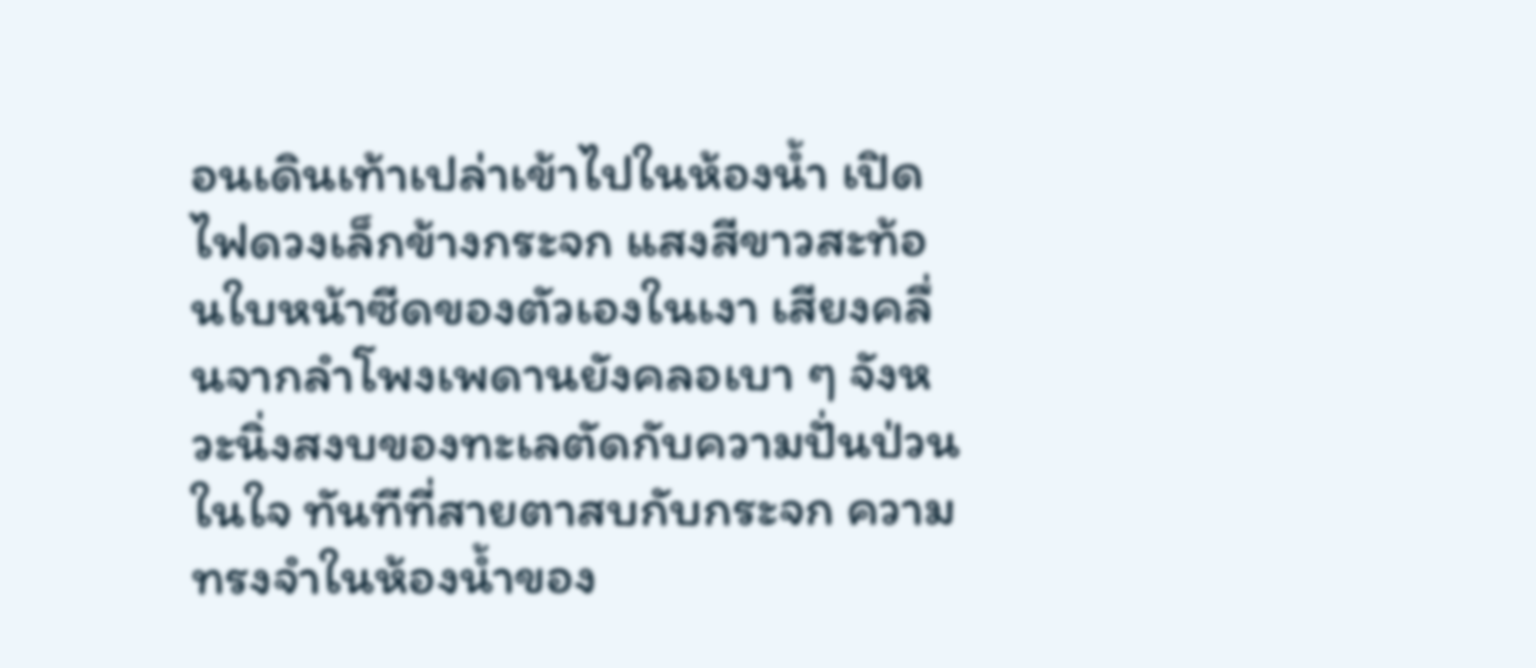อนเดินเท้าเปล่าเข้าไปในห้องน้ำ เปิดไฟดวงเล็กข้างกระจก แสงสีขาวสะท้อนใบหน้าซีดของตัวเองในเงา เสียงคลื่นจากลำโพงเพดานยังคลอเบา ๆ จังหวะนิ่งสงบของทะเลตัดกับความปั่นป่วนในใจ ทันทีที่สายตาสบกับกระจก ความทรงจำในห้องน้ำของ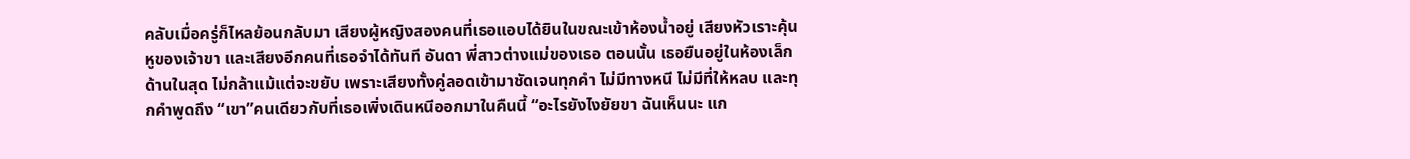คลับเมื่อครู่ก็ไหลย้อนกลับมา เสียงผู้หญิงสองคนที่เธอแอบได้ยินในขณะเข้าห้องน้ำอยู่ เสียงหัวเราะคุ้นหูของเจ้าขา และเสียงอีกคนที่เธอจำได้ทันที อันดา พี่สาวต่างแม่ของเธอ ตอนนั้น เธอยืนอยู่ในห้องเล็กด้านในสุด ไม่กล้าแม้แต่จะขยับ เพราะเสียงทั้งคู่ลอดเข้ามาชัดเจนทุกคำ ไม่มีทางหนี ไม่มีที่ให้หลบ และทุกคำพูดถึง “เขา”คนเดียวกับที่เธอเพิ่งเดินหนีออกมาในคืนนี้ “อะไรยังไงยัยขา ฉันเห็นนะ แก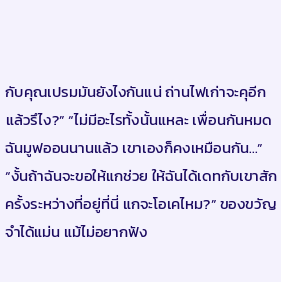กับคุณเปรมมันยังไงกันแน่ ถ่านไฟเก่าจะคุอีกแล้วรึไง?” “ไม่มีอะไรทั้งนั้นแหละ เพื่อนกันหมด ฉันมูฟออนนานแล้ว เขาเองก็คงเหมือนกัน...” “งั้นถ้าฉันจะขอให้แกช่วย ให้ฉันได้เดทกับเขาสักครั้งระหว่างที่อยู่ที่นี่ แกจะโอเคไหม?” ของขวัญจำได้แม่น แม้ไม่อยากฟัง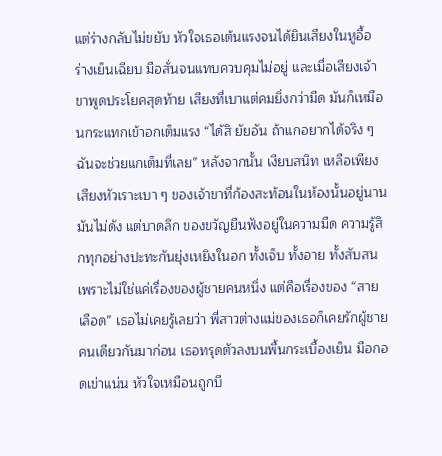แต่ร่างกลับไม่ขยับ หัวใจเธอเต้นแรงจนได้ยินเสียงในหูอื้อ ร่างเย็นเฉียบ มือสั่นจนแทบควบคุมไม่อยู่ และเมื่อเสียงเจ้าขาพูดประโยคสุดท้าย เสียงที่เบาแต่คมยิ่งกว่ามีด มันก็เหมือนกระแทกเข้าอกเต็มแรง “ได้สิ ยัยอัน ถ้าแกอยากได้จริง ๆ ฉันจะช่วยแกเต็มที่เลย” หลังจากนั้น เงียบสนิท เหลือเพียงเสียงหัวเราะเบา ๆ ของเจ้าขาที่ก้องสะท้อนในห้องนั้นอยู่นาน มันไม่ดัง แต่บาดลึก ของขวัญยืนฟังอยู่ในความมืด ความรู้สึกทุกอย่างปะทะกันยุ่งเหยิงในอก ทั้งเจ็บ ทั้งอาย ทั้งสับสน เพราะไม่ใช่แค่เรื่องของผู้ชายคนหนึ่ง แต่คือเรื่องของ “สายเลือด” เธอไม่เคยรู้เลยว่า พี่สาวต่างแม่ของเธอก็เคยรักผู้ชายคนเดียวกันมาก่อน เธอทรุดตัวลงบนพื้นกระเบื้องเย็น มือกอดเข่าแน่น หัวใจเหมือนถูกบี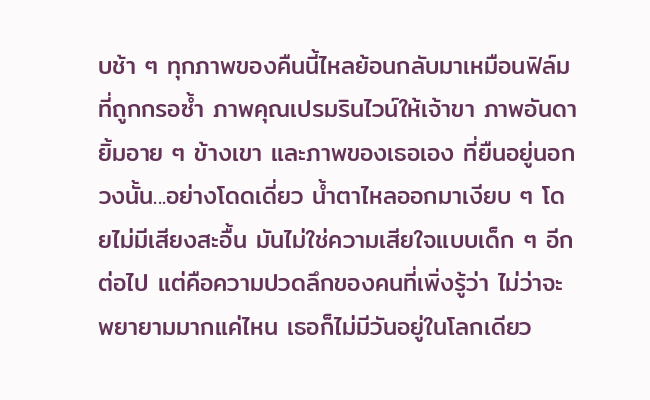บช้า ๆ ทุกภาพของคืนนี้ไหลย้อนกลับมาเหมือนฟิล์มที่ถูกกรอซ้ำ ภาพคุณเปรมรินไวน์ให้เจ้าขา ภาพอันดายิ้มอาย ๆ ข้างเขา และภาพของเธอเอง ที่ยืนอยู่นอกวงนั้น...อย่างโดดเดี่ยว น้ำตาไหลออกมาเงียบ ๆ โดยไม่มีเสียงสะอื้น มันไม่ใช่ความเสียใจแบบเด็ก ๆ อีกต่อไป แต่คือความปวดลึกของคนที่เพิ่งรู้ว่า ไม่ว่าจะพยายามมากแค่ไหน เธอก็ไม่มีวันอยู่ในโลกเดียว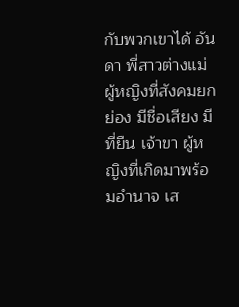กับพวกเขาได้ อันดา พี่สาวต่างแม่ ผู้หญิงที่สังคมยกย่อง มีชื่อเสียง มีที่ยืน เจ้าขา ผู้หญิงที่เกิดมาพร้อมอำนาจ เส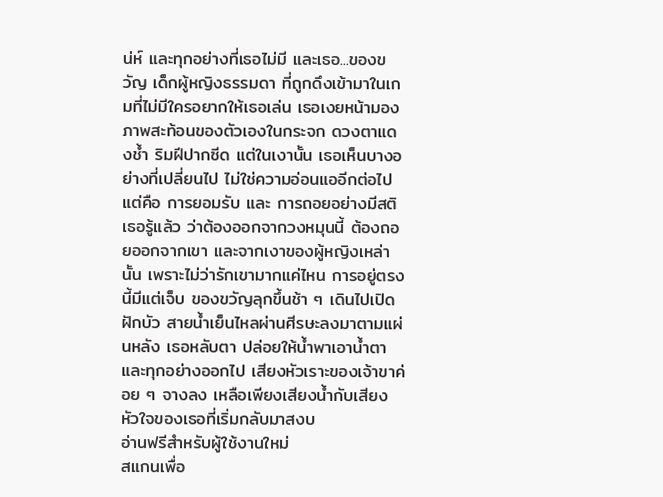น่ห์ และทุกอย่างที่เธอไม่มี และเธอ...ของขวัญ เด็กผู้หญิงธรรมดา ที่ถูกดึงเข้ามาในเกมที่ไม่มีใครอยากให้เธอเล่น เธอเงยหน้ามองภาพสะท้อนของตัวเองในกระจก ดวงตาแดงช้ำ ริมฝีปากซีด แต่ในเงานั้น เธอเห็นบางอย่างที่เปลี่ยนไป ไม่ใช่ความอ่อนแออีกต่อไป แต่คือ การยอมรับ และ การถอยอย่างมีสติ เธอรู้แล้ว ว่าต้องออกจากวงหมุนนี้ ต้องถอยออกจากเขา และจากเงาของผู้หญิงเหล่านั้น เพราะไม่ว่ารักเขามากแค่ไหน การอยู่ตรงนี้มีแต่เจ็บ ของขวัญลุกขึ้นช้า ๆ เดินไปเปิดฝักบัว สายน้ำเย็นไหลผ่านศีรษะลงมาตามแผ่นหลัง เธอหลับตา ปล่อยให้น้ำพาเอาน้ำตาและทุกอย่างออกไป เสียงหัวเราะของเจ้าขาค่อย ๆ จางลง เหลือเพียงเสียงน้ำกับเสียงหัวใจของเธอที่เริ่มกลับมาสงบ
อ่านฟรีสำหรับผู้ใช้งานใหม่
สแกนเพื่อ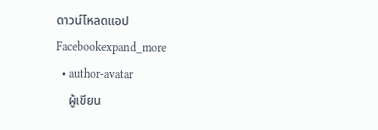ดาวน์โหลดแอป
Facebookexpand_more
  • author-avatar
    ผู้เขียน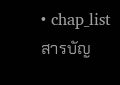• chap_listสารบัญ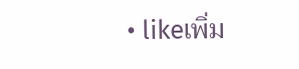• likeเพิ่ม